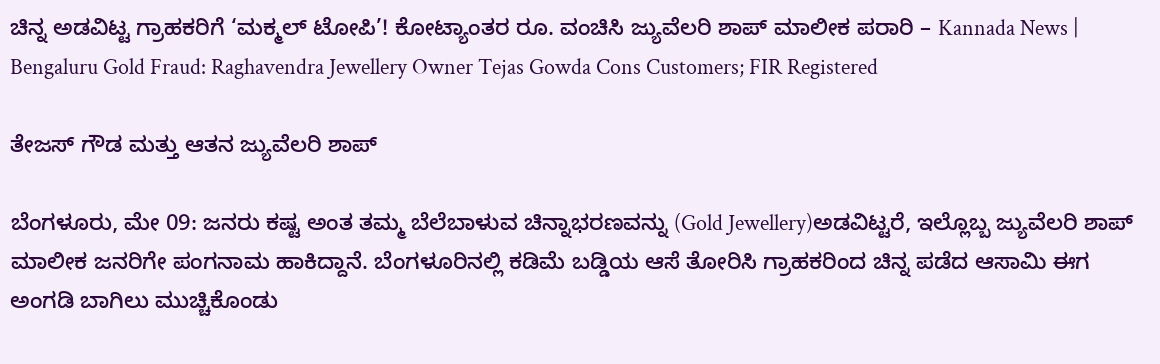ಚಿನ್ನ ಅಡವಿಟ್ಟ ಗ್ರಾಹಕರಿಗೆ ‘ಮಕ್ಮಲ್ ಟೋಪಿ’! ಕೋಟ್ಯಾಂತರ ರೂ. ವಂಚಿಸಿ ಜ್ಯುವೆಲರಿ ಶಾಪ್ ಮಾಲೀಕ ಪರಾರಿ – Kannada News | Bengaluru Gold Fraud: Raghavendra Jewellery Owner Tejas Gowda Cons Customers; FIR Registered

ತೇಜಸ್ ಗೌಡ ಮತ್ತು ಆತನ ಜ್ಯುವೆಲರಿ ಶಾಪ್

ಬೆಂಗಳೂರು, ಮೇ 09: ಜನರು ಕಷ್ಟ ಅಂತ ತಮ್ಮ ಬೆಲೆಬಾಳುವ ಚಿನ್ನಾಭರಣವನ್ನು (Gold Jewellery)ಅಡವಿಟ್ಟರೆ, ಇಲ್ಲೊಬ್ಬ ಜ್ಯುವೆಲರಿ ಶಾಪ್ ಮಾಲೀಕ ಜನರಿಗೇ ಪಂಗನಾಮ ಹಾಕಿದ್ದಾನೆ. ಬೆಂಗಳೂರಿನಲ್ಲಿ ಕಡಿಮೆ ಬಡ್ಡಿಯ ಆಸೆ ತೋರಿಸಿ ಗ್ರಾಹಕರಿಂದ ಚಿನ್ನ ಪಡೆದ ಆಸಾಮಿ ಈಗ ಅಂಗಡಿ ಬಾಗಿಲು ಮುಚ್ಚಿಕೊಂಡು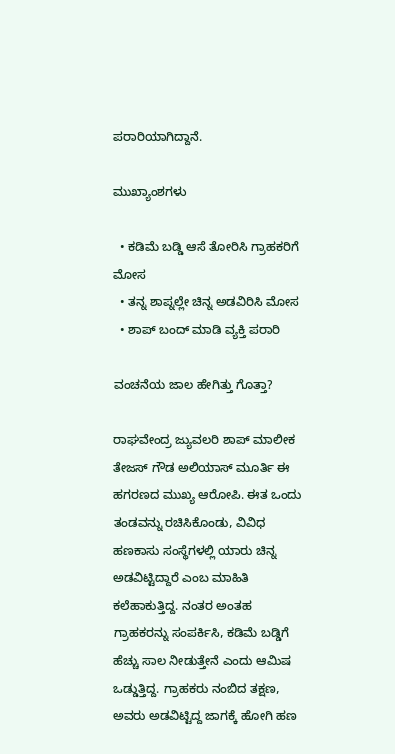ಪರಾರಿಯಾಗಿದ್ದಾನೆ.

ಮುಖ್ಯಾಂಶಗಳು

  • ಕಡಿಮೆ ಬಡ್ಡಿ ಆಸೆ ತೋರಿಸಿ ಗ್ರಾಹಕರಿಗೆ ಮೋಸ
  • ತನ್ನ ಶಾಪ್ನಲ್ಲೇ ಚಿನ್ನ ಅಡವಿರಿಸಿ ಮೋಸ
  • ಶಾಪ್ ಬಂದ್ ಮಾಡಿ ವ್ಯಕ್ತಿ ಪರಾರಿ

ವಂಚನೆಯ ಜಾಲ ಹೇಗಿತ್ತು ಗೊತ್ತಾ?

ರಾಘವೇಂದ್ರ ಜ್ಯುವಲರಿ ಶಾಪ್ ಮಾಲೀಕ ತೇಜಸ್ ಗೌಡ ಅಲಿಯಾಸ್ ಮೂರ್ತಿ ಈ ಹಗರಣದ ಮುಖ್ಯ ಆರೋಪಿ. ಈತ ಒಂದು ತಂಡವನ್ನು ರಚಿಸಿಕೊಂಡು, ವಿವಿಧ ಹಣಕಾಸು ಸಂಸ್ಥೆಗಳಲ್ಲಿ ಯಾರು ಚಿನ್ನ ಅಡವಿಟ್ಟಿದ್ದಾರೆ ಎಂಬ ಮಾಹಿತಿ ಕಲೆಹಾಕುತ್ತಿದ್ದ. ನಂತರ ಅಂತಹ ಗ್ರಾಹಕರನ್ನು ಸಂಪರ್ಕಿಸಿ, ಕಡಿಮೆ ಬಡ್ಡಿಗೆ ಹೆಚ್ಚು ಸಾಲ ನೀಡುತ್ತೇನೆ ಎಂದು ಆಮಿಷ ಒಡ್ಡುತ್ತಿದ್ದ. ಗ್ರಾಹಕರು ನಂಬಿದ ತಕ್ಷಣ, ಅವರು ಅಡವಿಟ್ಟಿದ್ದ ಜಾಗಕ್ಕೆ ಹೋಗಿ ಹಣ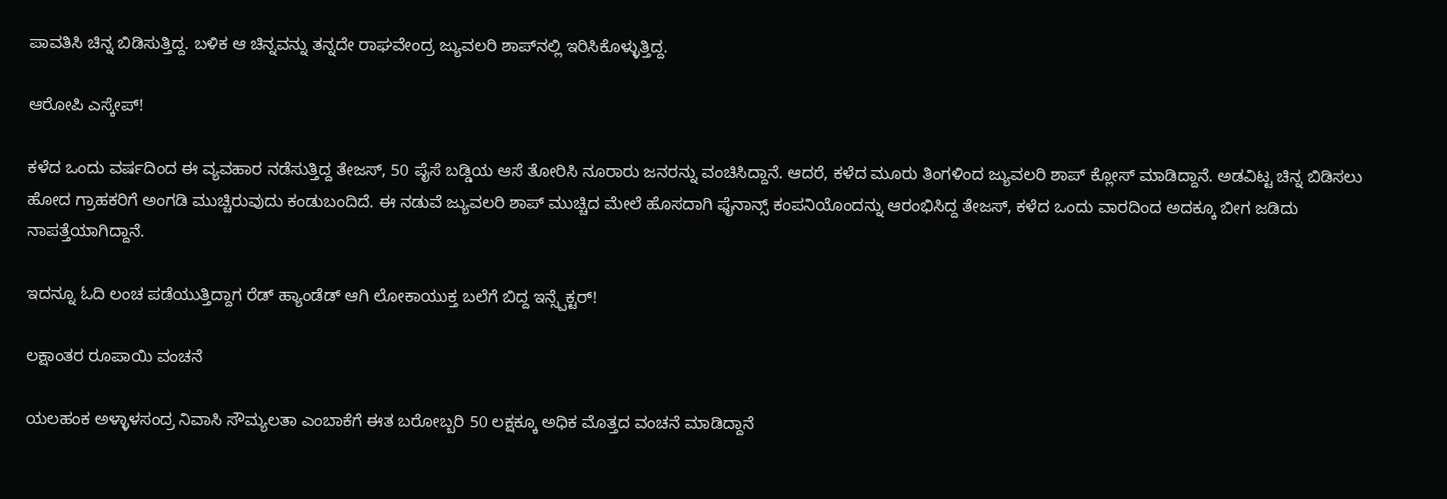ಪಾವತಿಸಿ ಚಿನ್ನ ಬಿಡಿಸುತ್ತಿದ್ದ. ಬಳಿಕ ಆ ಚಿನ್ನವನ್ನು ತನ್ನದೇ ರಾಘವೇಂದ್ರ ಜ್ಯುವಲರಿ ಶಾಪ್‌ನಲ್ಲಿ ಇರಿಸಿಕೊಳ್ಳುತ್ತಿದ್ದ.

ಆರೋಪಿ ಎಸ್ಕೇಪ್!

ಕಳೆದ ಒಂದು ವರ್ಷದಿಂದ ಈ ವ್ಯವಹಾರ ನಡೆಸುತ್ತಿದ್ದ ತೇಜಸ್, 50 ಪೈಸೆ ಬಡ್ಡಿಯ ಆಸೆ ತೋರಿಸಿ ನೂರಾರು ಜನರನ್ನು ವಂಚಿಸಿದ್ದಾನೆ. ಆದರೆ, ಕಳೆದ ಮೂರು ತಿಂಗಳಿಂದ ಜ್ಯುವಲರಿ ಶಾಪ್ ಕ್ಲೋಸ್ ಮಾಡಿದ್ದಾನೆ. ಅಡವಿಟ್ಟ ಚಿನ್ನ ಬಿಡಿಸಲು ಹೋದ ಗ್ರಾಹಕರಿಗೆ ಅಂಗಡಿ ಮುಚ್ಚಿರುವುದು ಕಂಡುಬಂದಿದೆ. ಈ ನಡುವೆ ಜ್ಯುವಲರಿ ಶಾಪ್ ಮುಚ್ಚಿದ ಮೇಲೆ ಹೊಸದಾಗಿ ಫೈನಾನ್ಸ್ ಕಂಪನಿಯೊಂದನ್ನು ಆರಂಭಿಸಿದ್ದ ತೇಜಸ್, ಕಳೆದ ಒಂದು ವಾರದಿಂದ ಅದಕ್ಕೂ ಬೀಗ ಜಡಿದು ನಾಪತ್ತೆಯಾಗಿದ್ದಾನೆ.

ಇದನ್ನೂ ಓದಿ ಲಂಚ ಪಡೆಯುತ್ತಿದ್ದಾಗ ರೆಡ್ ಹ್ಯಾಂಡೆಡ್ ಆಗಿ ಲೋಕಾಯುಕ್ತ ಬಲೆಗೆ ಬಿದ್ದ ಇನ್ಸ್ಪೆಕ್ಟರ್!

ಲಕ್ಷಾಂತರ ರೂಪಾಯಿ ವಂಚನೆ

ಯಲಹಂಕ ಅಳ್ಳಾಳಸಂದ್ರ ನಿವಾಸಿ ಸೌಮ್ಯಲತಾ ಎಂಬಾಕೆಗೆ ಈತ ಬರೋಬ್ಬರಿ 50 ಲಕ್ಷಕ್ಕೂ ಅಧಿಕ ಮೊತ್ತದ ವಂಚನೆ ಮಾಡಿದ್ದಾನೆ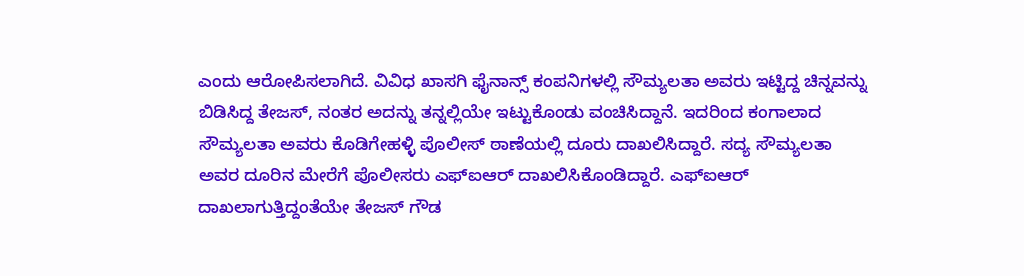ಎಂದು ಆರೋಪಿಸಲಾಗಿದೆ. ವಿವಿಧ ಖಾಸಗಿ ಫೈನಾನ್ಸ್ ಕಂಪನಿಗಳಲ್ಲಿ ಸೌಮ್ಯಲತಾ ಅವರು ಇಟ್ಟಿದ್ದ ಚಿನ್ನವನ್ನು ಬಿಡಿಸಿದ್ದ ತೇಜಸ್, ನಂತರ ಅದನ್ನು ತನ್ನಲ್ಲಿಯೇ ಇಟ್ಟುಕೊಂಡು ವಂಚಿಸಿದ್ದಾನೆ. ಇದರಿಂದ ಕಂಗಾಲಾದ ಸೌಮ್ಯಲತಾ ಅವರು ಕೊಡಿಗೇಹಳ್ಳಿ ಪೊಲೀಸ್ ಠಾಣೆಯಲ್ಲಿ ದೂರು ದಾಖಲಿಸಿದ್ದಾರೆ. ಸದ್ಯ ಸೌಮ್ಯಲತಾ ಅವರ ದೂರಿನ ಮೇರೆಗೆ ಪೊಲೀಸರು ಎಫ್‌ಐಆರ್ ದಾಖಲಿಸಿಕೊಂಡಿದ್ದಾರೆ. ಎಫ್‌ಐಆರ್ ದಾಖಲಾಗುತ್ತಿದ್ದಂತೆಯೇ ತೇಜಸ್ ಗೌಡ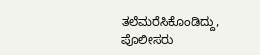ತಲೆಮರೆಸಿಕೊಂಡಿದ್ದು, ಪೊಲೀಸರು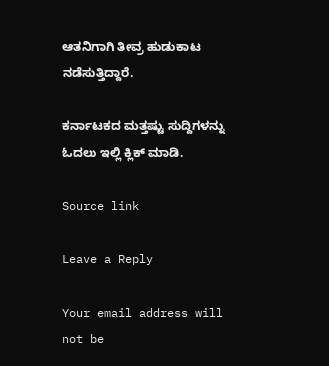ಆತನಿಗಾಗಿ ತೀವ್ರ ಹುಡುಕಾಟ ನಡೆಸುತ್ತಿದ್ದಾರೆ.

ಕರ್ನಾಟಕದ ಮತ್ತಷ್ಟು ಸುದ್ದಿಗಳನ್ನು ಓದಲು ಇಲ್ಲಿ ಕ್ಲಿಕ್ ಮಾಡಿ.

Source link

Leave a Reply

Your email address will not be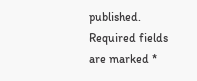published. Required fields are marked *